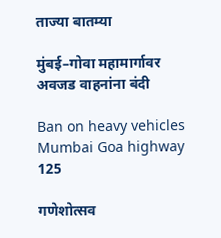ताज्या बातम्या

मुंबई–गोवा महामार्गावर अवजड वाहनांना बंदी

Ban on heavy vehicles Mumbai Goa highway
125

गणेशोत्सव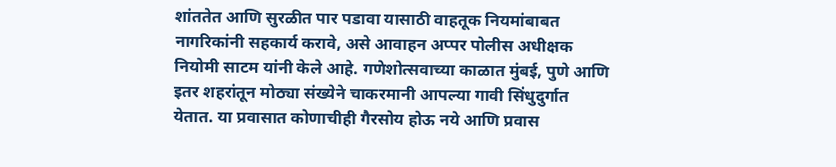शांततेत आणि सुरळीत पार पडावा यासाठी वाहतूक नियमांबाबत नागरिकांनी सहकार्य करावे, असे आवाहन अप्पर पोलीस अधीक्षक नियोमी साटम यांनी केले आहे. गणेशोत्सवाच्या काळात मुंबई, पुणे आणि इतर शहरांतून मोठ्या संख्येने चाकरमानी आपल्या गावी सिंधुदुर्गात येतात. या प्रवासात कोणाचीही गैरसोय होऊ नये आणि प्रवास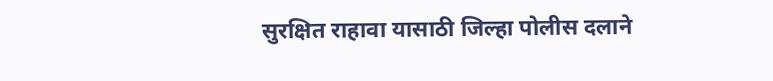सुरक्षित राहावा यासाठी जिल्हा पोलीस दलाने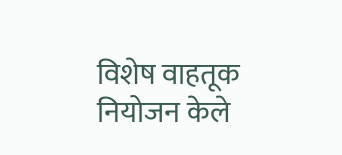विशेष वाहतूक नियोजन केले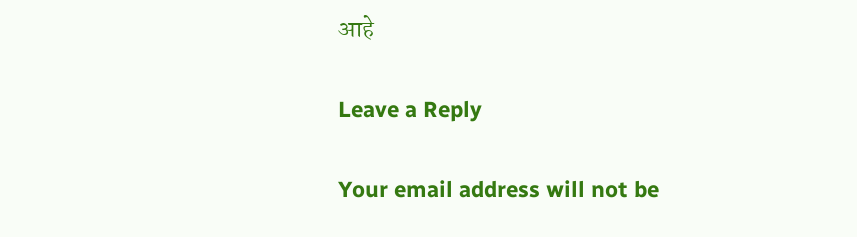आहे

Leave a Reply

Your email address will not be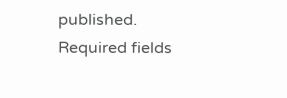published. Required fields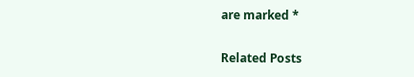are marked *

Related Posts